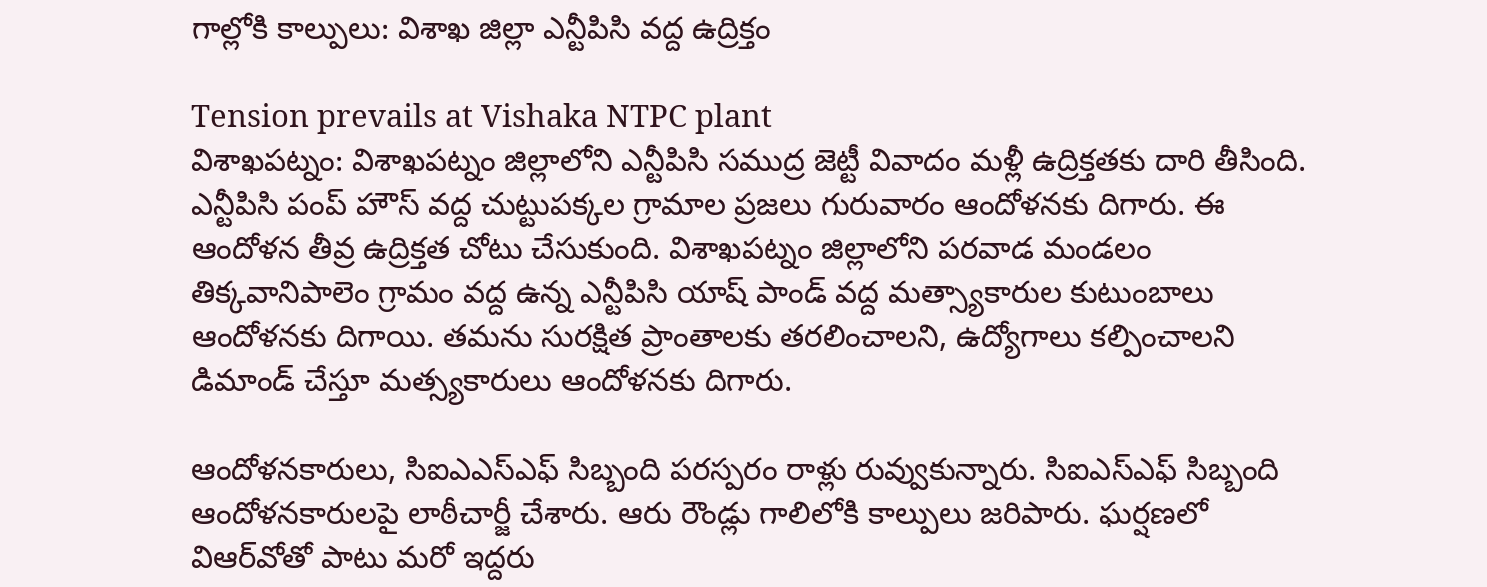గాల్లోకి కాల్పులు: విశాఖ జిల్లా ఎన్టీపిసి వద్ద ఉద్రిక్తం

Tension prevails at Vishaka NTPC plant
విశాఖపట్నం: విశాఖపట్నం జిల్లాలోని ఎన్టీపిసి సముద్ర జెట్టీ వివాదం మళ్లీ ఉద్రిక్తతకు దారి తీసింది. ఎన్టీపిసి పంప్ హౌస్ వద్ద చుట్టుపక్కల గ్రామాల ప్రజలు గురువారం ఆందోళనకు దిగారు. ఈ ఆందోళన తీవ్ర ఉద్రిక్తత చోటు చేసుకుంది. విశాఖపట్నం జిల్లాలోని పరవాడ మండలం తిక్కవానిపాలెం గ్రామం వద్ద ఉన్న ఎన్టీపిసి యాష్ పాండ్ వద్ద మత్స్యాకారుల కుటుంబాలు ఆందోళనకు దిగాయి. తమను సురక్షిత ప్రాంతాలకు తరలించాలని, ఉద్యోగాలు కల్పించాలని డిమాండ్ చేస్తూ మత్స్యకారులు ఆందోళనకు దిగారు.

ఆందోళనకారులు, సిఐఎఎస్ఎఫ్ సిబ్బంది పరస్పరం రాళ్లు రువ్వుకున్నారు. సిఐఎస్ఎఫ్ సిబ్బంది ఆందోళనకారులపై లాఠీచార్జీ చేశారు. ఆరు రౌండ్లు గాలిలోకి కాల్పులు జరిపారు. ఘర్షణలో విఆర్‌వోతో పాటు మరో ఇద్దరు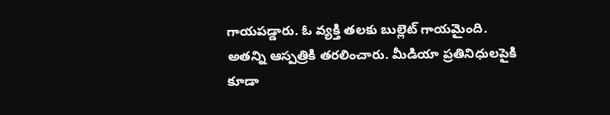గాయపడ్డారు. ఓ వ్యక్తి తలకు బుల్లెట్ గాయమైంది. అతన్ని ఆస్పత్రికి తరలించారు. మీడియా ప్రతినిధులపైకి కూడా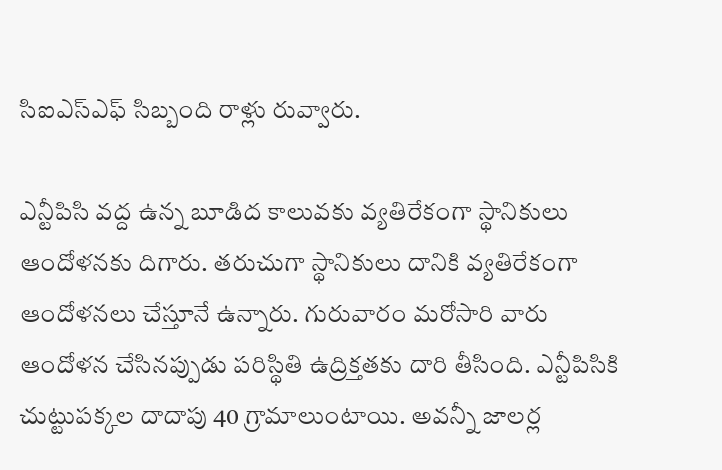సిఐఎస్ఎఫ్ సిబ్బంది రాళ్లు రువ్వారు.

ఎన్టీపిసి వద్ద ఉన్న బూడిద కాలువకు వ్యతిరేకంగా స్థానికులు ఆందోళనకు దిగారు. తరుచుగా స్థానికులు దానికి వ్యతిరేకంగా ఆందోళనలు చేస్తూనే ఉన్నారు. గురువారం మరోసారి వారు ఆందోళన చేసినప్పుడు పరిస్థితి ఉద్రిక్తతకు దారి తీసింది. ఎన్టీపిసికి చుట్టుపక్కల దాదాపు 40 గ్రామాలుంటాయి. అవన్నీ జాలర్ల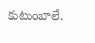కుటుంబాలే.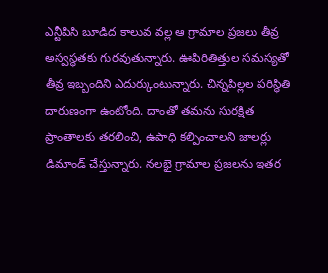ఎన్టీపిసి బూడిద కాలువ వల్ల ఆ గ్రామాల ప్రజలు తీవ్ర అస్వస్థతకు గురవుతున్నారు. ఊపిరితిత్తుల సమస్యతో తీవ్ర ఇబ్బందిని ఎదుర్కుంటున్నారు. చిన్నపిల్లల పరిస్థితి దారుణంగా ఉంటోంది. దాంతో తమను సురక్షిత ప్రాంతాలకు తరలించి, ఉపాధి కల్పించాలని జాలర్లు డిమాండ్ చేస్తున్నారు. నలభై గ్రామాల ప్రజలను ఇతర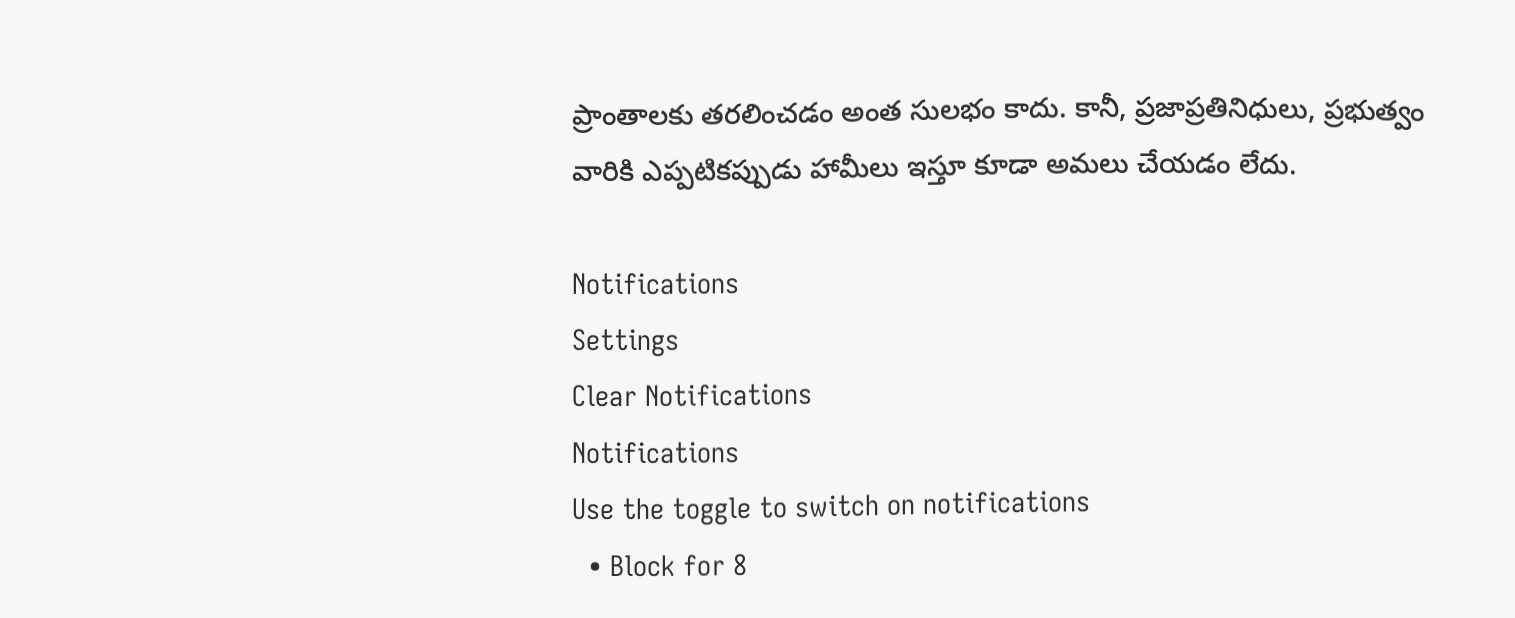ప్రాంతాలకు తరలించడం అంత సులభం కాదు. కానీ, ప్రజాప్రతినిధులు, ప్రభుత్వం వారికి ఎప్పటికప్పుడు హామీలు ఇస్తూ కూడా అమలు చేయడం లేదు.

Notifications
Settings
Clear Notifications
Notifications
Use the toggle to switch on notifications
  • Block for 8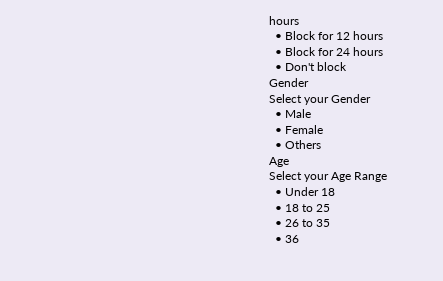hours
  • Block for 12 hours
  • Block for 24 hours
  • Don't block
Gender
Select your Gender
  • Male
  • Female
  • Others
Age
Select your Age Range
  • Under 18
  • 18 to 25
  • 26 to 35
  • 36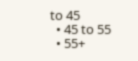to 45
  • 45 to 55
  • 55+